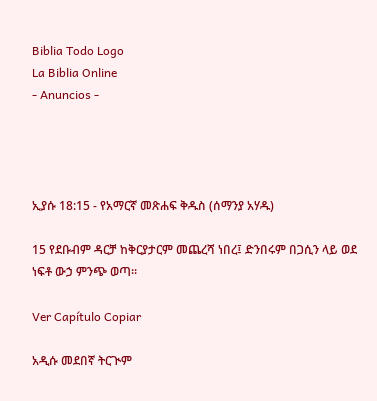Biblia Todo Logo
La Biblia Online
- Anuncios -




ኢያሱ 18:15 - የአማርኛ መጽሐፍ ቅዱስ (ሰማንያ አሃዱ)

15 የደቡብም ዳርቻ ከቅርያታርም መጨረሻ ነበረ፤ ድንበሩም በጋሲን ላይ ወደ ነፍቶ ውኃ ምንጭ ወጣ።

Ver Capítulo Copiar

አዲሱ መደበኛ ትርጒም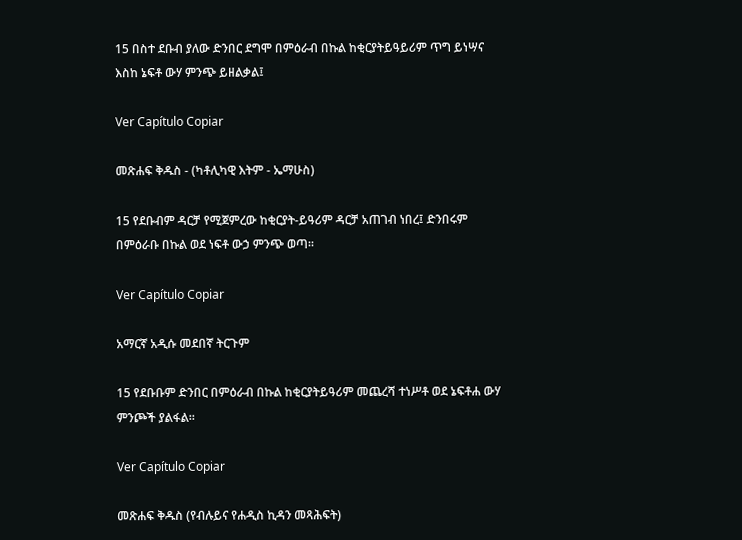15 በስተ ደቡብ ያለው ድንበር ደግሞ በምዕራብ በኩል ከቂርያትይዓይሪም ጥግ ይነሣና እስከ ኔፍቶ ውሃ ምንጭ ይዘልቃል፤

Ver Capítulo Copiar

መጽሐፍ ቅዱስ - (ካቶሊካዊ እትም - ኤማሁስ)

15 የደቡብም ዳርቻ የሚጀምረው ከቂርያት-ይዓሪም ዳርቻ አጠገብ ነበረ፤ ድንበሩም በምዕራቡ በኩል ወደ ነፍቶ ውኃ ምንጭ ወጣ።

Ver Capítulo Copiar

አማርኛ አዲሱ መደበኛ ትርጉም

15 የደቡቡም ድንበር በምዕራብ በኩል ከቂርያትይዓሪም መጨረሻ ተነሥቶ ወደ ኔፍቶሐ ውሃ ምንጮች ያልፋል።

Ver Capítulo Copiar

መጽሐፍ ቅዱስ (የብሉይና የሐዲስ ኪዳን መጻሕፍት)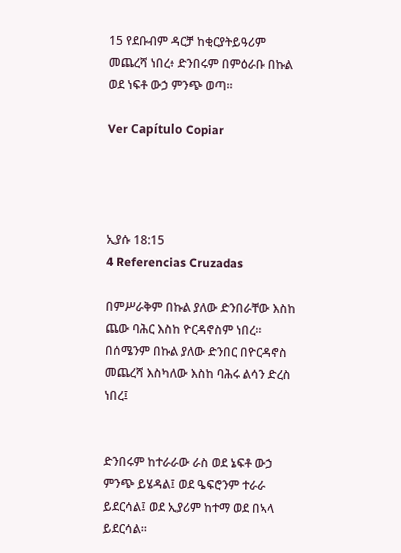15 የደቡብም ዳርቻ ከቂርያትይዓሪም መጨረሻ ነበረ፥ ድንበሩም በምዕራቡ በኩል ወደ ነፍቶ ውኃ ምንጭ ወጣ።

Ver Capítulo Copiar




ኢያሱ 18:15
4 Referencias Cruzadas

በምሥራቅም በኩል ያለው ድንበራቸው እስከ ጨው ባሕር እስከ ዮርዳኖስም ነበረ። በሰሜንም በኩል ያለው ድንበር በዮርዳኖስ መጨረሻ እስካለው እስከ ባሕሩ ልሳን ድረስ ነበረ፤


ድንበሩም ከተራራው ራስ ወደ ኔፍቶ ውኃ ምንጭ ይሄዳል፤ ወደ ዔፍሮንም ተራራ ይደርሳል፤ ወደ ኢያሪም ከተማ ወደ በኣላ ይደርሳል።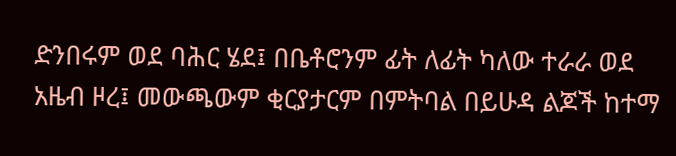ድንበሩም ወደ ባሕር ሄደ፤ በቤቶሮንም ፊት ለፊት ካለው ተራራ ወደ አዜብ ዞረ፤ መውጫውም ቂርያታርም በምትባል በይሁዳ ልጆች ከተማ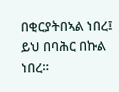በቂርያትበኣል ነበረ፤ ይህ በባሕር በኩል ነበረ።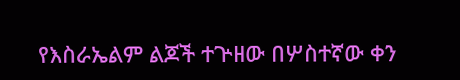የእስራኤልም ልጆች ተጕዘው በሦስተኛው ቀን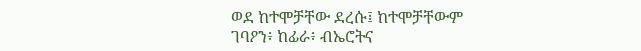ወደ ከተሞቻቸው ደረሱ፤ ከተሞቻቸውም ገባዖን፥ ከፊራ፥ ብኤሮትና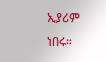ኢያሪም ነበሩ።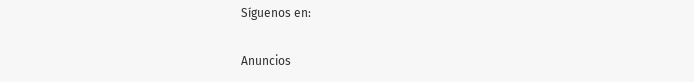Síguenos en:

Anuncios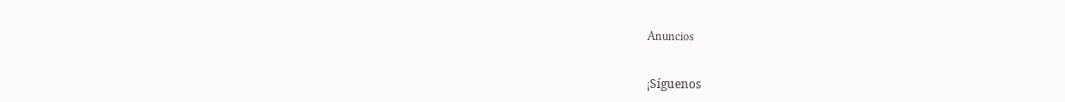Anuncios


¡Síguenos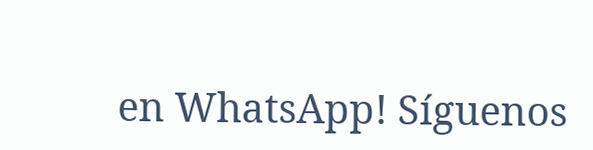en WhatsApp! Síguenos